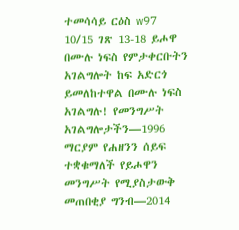ተመሳሳይ ርዕስ w97 10/15 ገጽ 13-18 ይሖዋ በሙሉ ነፍስ የምታቀርቡትን አገልግሎት ከፍ አድርጎ ይመለከተዋል በሙሉ ነፍስ አገልግሉ! የመንግሥት አገልግሎታችን—1996 ማርያም የሐዘንን ሰይፍ ተቋቁማለች የይሖዋን መንግሥት የሚያስታውቅ መጠበቂያ ግንብ—2014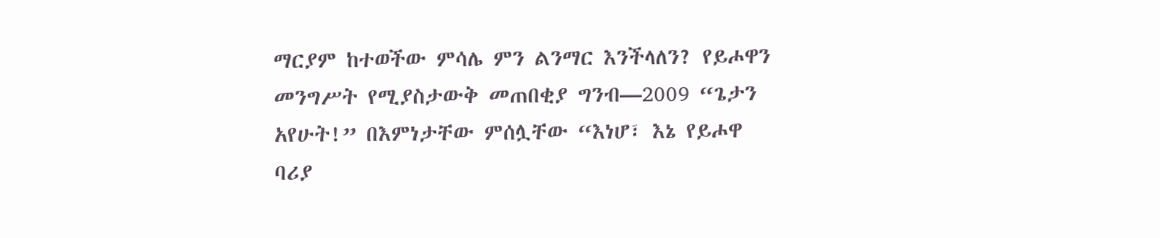ማርያም ከተወችው ምሳሌ ምን ልንማር እንችላለን? የይሖዋን መንግሥት የሚያስታውቅ መጠበቂያ ግንብ—2009 “ጌታን አየሁት!” በእምነታቸው ምሰሏቸው “እነሆ፣ እኔ የይሖዋ ባሪያ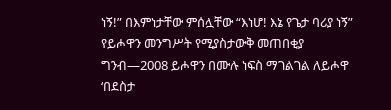ነኝ!” በእምነታቸው ምሰሏቸው “እነሆ! እኔ የጌታ ባሪያ ነኝ” የይሖዋን መንግሥት የሚያስታውቅ መጠበቂያ ግንብ—2008 ይሖዋን በሙሉ ነፍስ ማገልገል ለይሖዋ ‘በደስታ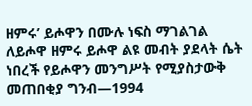ዘምሩ’ ይሖዋን በሙሉ ነፍስ ማገልገል ለይሖዋ ዘምሩ ይሖዋ ልዩ መብት ያደላት ሴት ነበረች የይሖዋን መንግሥት የሚያስታውቅ መጠበቂያ ግንብ—1994